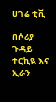ሀገሬ ቲቪ

በሶሪያ ጉዳይ ተርኪዪ እና ኢራን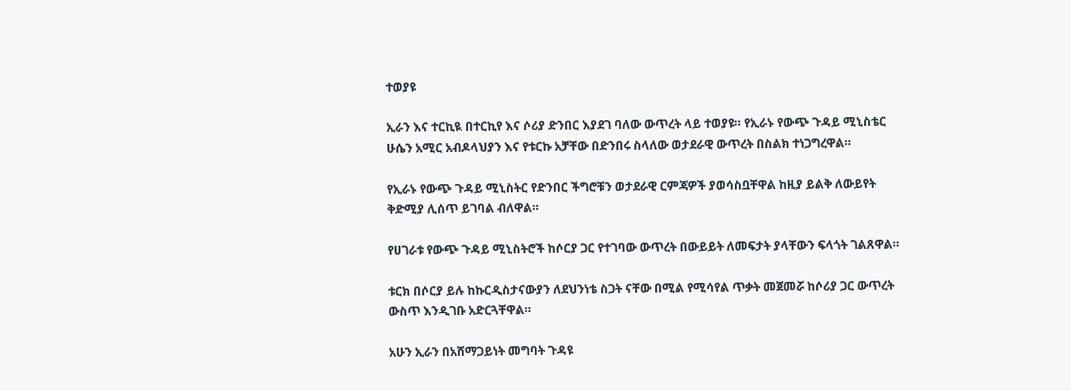ተወያዩ

ኢራን እና ተርኪዪ በተርኪየ እና ሶሪያ ድንበር እያደገ ባለው ውጥረት ላይ ተወያዩ። የኢራኑ የውጭ ጉዳይ ሚኒስቴር ሁሴን አሚር አብዶላህያን እና የቱርኩ አቻቸው በድንበሩ ስላለው ወታደራዊ ውጥረት በስልክ ተነጋግረዋል።

የኢራኑ የውጭ ጉዳይ ሚኒስትር የድንበር ችግሮቹን ወታደራዊ ርምጃዎች ያወሳስቧቸዋል ከዚያ ይልቅ ለውይየት ቅድሚያ ሊሰጥ ይገባል ብለዋል።

የሀገራቱ የውጭ ጉዳይ ሚኒስትሮች ከሶርያ ጋር የተገባው ውጥረት በውይይት ለመፍታት ያላቸውን ፍላጎት ገልጸዋል።

ቱርክ በሶርያ ይሉ ከኩርዲስታናውያን ለደህንነቴ ስጋት ናቸው በሚል የሚሳየል ጥቃት መጀመሯ ከሶሪያ ጋር ውጥረት ውስጥ እንዲገቡ አድርጓቸዋል።

አሁን ኢራን በአሸማጋይነት መግባት ጉዳዩ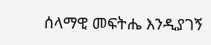ሰላማዊ መፍትሔ እንዲያገኝ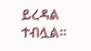ይረዳል ተብሏል።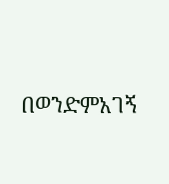በወንድምአገኝ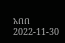አበበ
2022-11-30